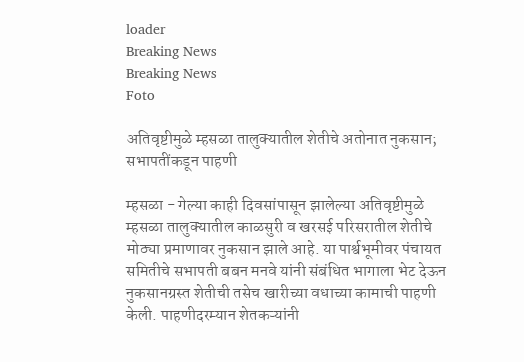loader
Breaking News
Breaking News
Foto

अतिवृष्टीमुळे म्हसळा तालुक्यातील शेतीचे अतोनात नुकसान; सभापतींकडून पाहणी

म्हसळा - गेल्या काही दिवसांपासून झालेल्या अतिवृष्टीमुळे म्हसळा तालुक्यातील काळसुरी व खरसई परिसरातील शेतीचे मोठ्या प्रमाणावर नुकसान झाले आहे. या पार्श्वभूमीवर पंचायत समितीचे सभापती बबन मनवे यांनी संबंधित भागाला भेट देऊन नुकसानग्रस्त शेतीची तसेच खारीच्या वधाच्या कामाची पाहणी केली. पाहणीदरम्यान शेतकऱ्यांनी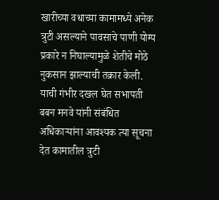खारीच्या वधाच्या कामामध्ये अनेक त्रुटी असल्याने पावसाचे पाणी योग्य प्रकारे न निघाल्यामुळे शेतीचे मोठे नुकसान झाल्याची तक्रार केली. याची गंभीर दखल घेत सभापती बबन मनवे यांनी संबंधित अधिकाऱ्यांना आवश्यक त्या सूचना देत कामातील त्रुटी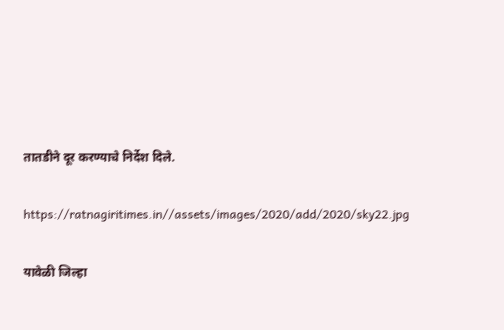तातडीने दूर करण्याचे निर्देश दिले.

https://ratnagiritimes.in//assets/images/2020/add/2020/sky22.jpg

यावेळी जिल्हा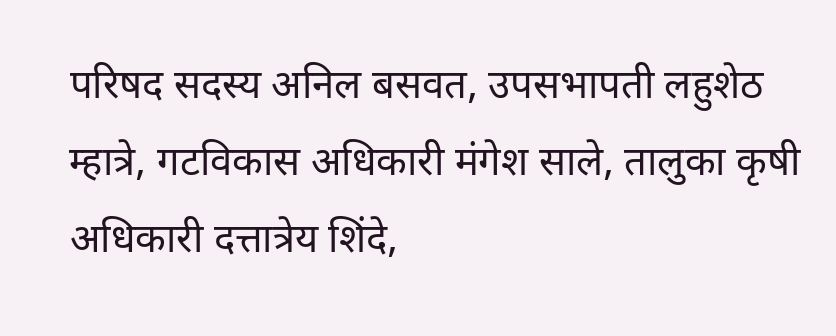परिषद सदस्य अनिल बसवत, उपसभापती लहुशेठ म्हात्रे, गटविकास अधिकारी मंगेश साले, तालुका कृषी अधिकारी दत्तात्रेय शिंदे,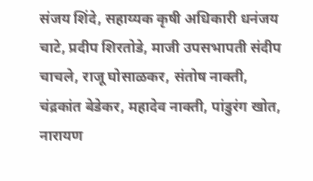संजय शिंदे, सहाय्यक कृषी अधिकारी धनंजय चाटे, प्रदीप शिरतोडे, माजी उपसभापती संदीप चाचले, राजू घोसाळकर, संतोष नाक्ती, चंद्रकांत बेडेकर, महादेव नाक्ती, पांडुरंग खोत, नारायण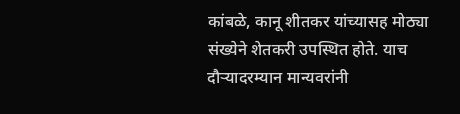कांबळे, कानू शीतकर यांच्यासह मोठ्या संख्येने शेतकरी उपस्थित होते. याच दौऱ्यादरम्यान मान्यवरांनी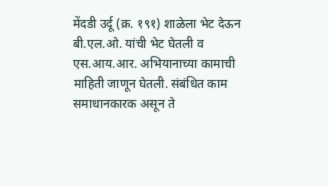मेंदडी उर्दू (क्र. १९१) शाळेला भेट देऊन बी.एल.ओ. यांची भेट घेतली व एस.आय.आर. अभियानाच्या कामाची माहिती जाणून घेतली. संबंधित काम समाधानकारक असून ते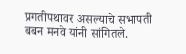प्रगतीपथावर असल्याचे सभापती बबन मनवे यांनी सांगितले.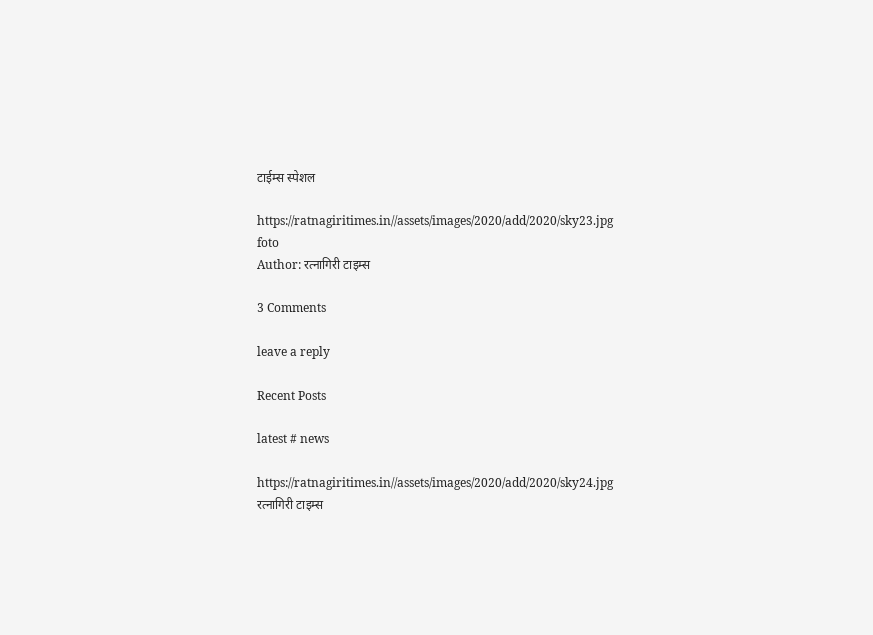टाईम्स स्पेशल

https://ratnagiritimes.in//assets/images/2020/add/2020/sky23.jpg
foto
Author: रत्नागिरी टाइम्स

3 Comments

leave a reply

Recent Posts

latest # news

https://ratnagiritimes.in//assets/images/2020/add/2020/sky24.jpg
रत्नागिरी टाइम्स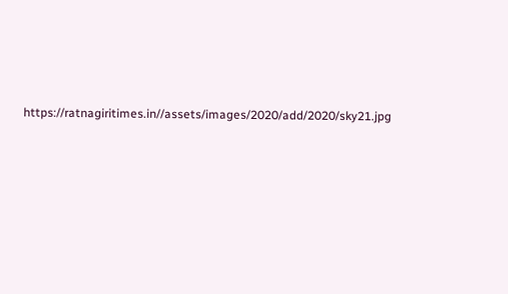https://ratnagiritimes.in//assets/images/2020/add/2020/sky21.jpg